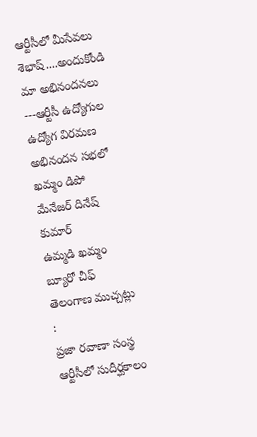ఆర్టీసీలో మీసేవలు శెభాష్....అందుకోండి మా అభినందనలు
---ఆర్టీసీ ఉద్యోగుల ఉద్యోగ విరమణ అభినందన సభలో ఖమ్మం డిపో మేనేజర్ దినేష్ కుమార్
ఉమ్మడి ఖమ్మం బ్యూరో చీఫ్ తెలంగాణ ముచ్చట్లు :
ప్రజా రవాణా సంస్థ ఆర్టీసీలో సుదీర్ఘకాలం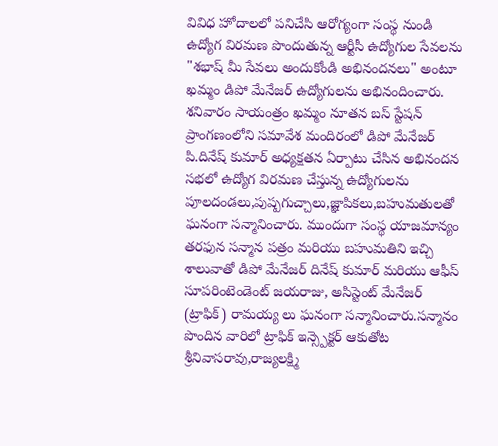వివిధ హోదాలలో పనిచేసి ఆరోగ్యంగా సంస్థ నుండి ఉద్యోగ విరమణ పొందుతున్న ఆర్టీసీ ఉద్యోగుల సేవలను "శభాష్ మీ సేవలు అందుకోండి అభినందనలు" అంటూ ఖమ్మం డిపో మేనేజర్ ఉద్యోగులను అభినందించారు. శనివారం సాయంత్రం ఖమ్మం నూతన బస్ స్టేషన్ ప్రాంగణంలోని సమావేశ మందిరంలో డిపో మేనేజర్ పి.దినేష్ కుమార్ అధ్యక్షతన ఏర్పాటు చేసిన అభినందన సభలో ఉద్యోగ విరమణ చేస్తున్న ఉద్యోగులను పూలదండలు,పుష్పగుచ్చాలు,జ్ఞాపికలు,బహుమతులతో ఘనంగా సన్మానించారు. ముందుగా సంస్థ యాజమాన్యం తరఫున సన్మాన పత్రం మరియు బహుమతిని ఇచ్చి శాలువాతో డిపో మేనేజర్ దినేష్ కుమార్ మరియు ఆఫీస్ సూపరింటెండెంట్ జయరాజు, అసిస్టెంట్ మేనేజర్ (ట్రాఫిక్) రామయ్య లు ఘనంగా సన్మానించారు.సన్మానం పొందిన వారిలో ట్రాఫిక్ ఇన్స్పెక్టర్ ఆకుతోట శ్రీనివాసరావు,రాజ్యలక్ష్మి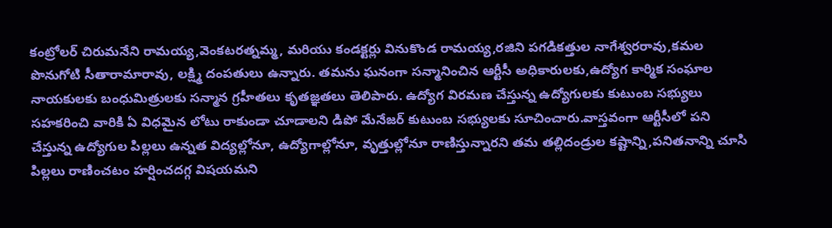కంట్రోలర్ చిరుమనేని రామయ్య,వెంకటరత్నమ్మ, మరియు కండక్టర్లు వినుకొండ రామయ్య,రజిని పగడికత్తుల నాగేశ్వరరావు,కమల పొనుగోటి సీతారామారావు, లక్ష్మి దంపతులు ఉన్నారు. తమను ఘనంగా సన్మానించిన ఆర్టీసీ అధికారులకు,ఉద్యోగ కార్మిక సంఘాల నాయకులకు బంధుమిత్రులకు సన్మాన గ్రహీతలు కృతజ్ఞతలు తెలిపారు. ఉద్యోగ విరమణ చేస్తున్న ఉద్యోగులకు కుటుంబ సభ్యులు సహకరించి వారికి ఏ విధమైన లోటు రాకుండా చూడాలని డిపో మేనేజర్ కుటుంబ సభ్యులకు సూచించారు.వాస్తవంగా ఆర్టీసీలో పని చేస్తున్న ఉద్యోగుల పిల్లలు ఉన్నత విద్యల్లోనూ, ఉద్యోగాల్లోనూ, వృత్తుల్లోనూ రాణిస్తున్నారని తమ తల్లిదండ్రుల కష్టాన్ని,పనితనాన్ని చూసి పిల్లలు రాణించటం హర్షించదగ్గ విషయమని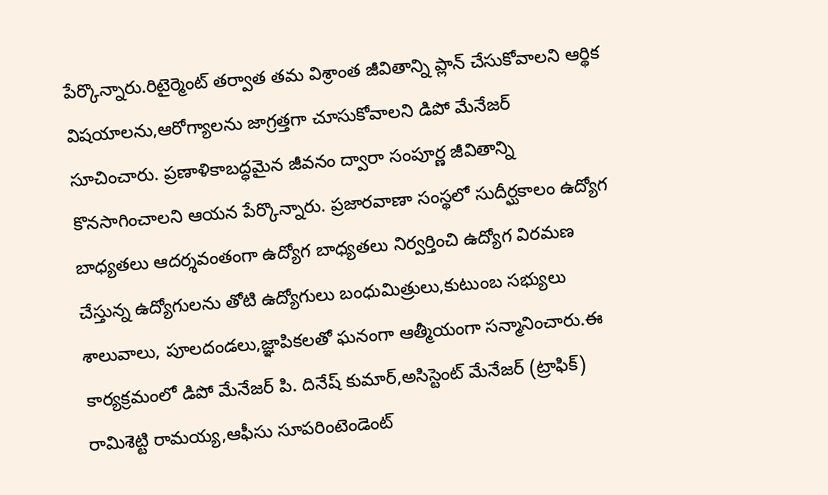పేర్కొన్నారు.రిటైర్మెంట్ తర్వాత తమ విశ్రాంత జీవితాన్ని ప్లాన్ చేసుకోవాలని ఆర్థిక విషయాలను,ఆరోగ్యాలను జాగ్రత్తగా చూసుకోవాలని డిపో మేనేజర్ సూచించారు. ప్రణాళికాబద్ధమైన జీవనం ద్వారా సంపూర్ణ జీవితాన్ని కొనసాగించాలని ఆయన పేర్కొన్నారు. ప్రజారవాణా సంస్థలో సుదీర్ఘకాలం ఉద్యోగ బాధ్యతలు ఆదర్శవంతంగా ఉద్యోగ బాధ్యతలు నిర్వర్తించి ఉద్యోగ విరమణ చేస్తున్న ఉద్యోగులను తోటి ఉద్యోగులు బంధుమిత్రులు,కుటుంబ సభ్యులు శాలువాలు, పూలదండలు,జ్ఞాపికలతో ఘనంగా ఆత్మీయంగా సన్మానించారు.ఈ కార్యక్రమంలో డిపో మేనేజర్ పి. దినేష్ కుమార్,అసిస్టెంట్ మేనేజర్ (ట్రాఫిక్) రామిశెట్టి రామయ్య,ఆఫీసు సూపరింటెండెంట్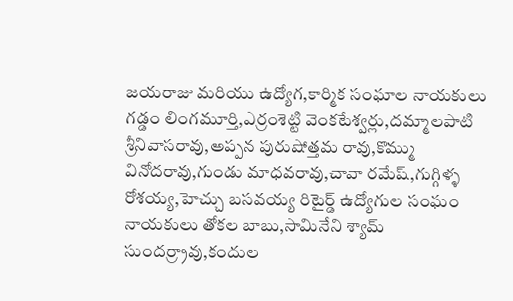జయరాజు మరియు ఉద్యోగ,కార్మిక సంఘాల నాయకులు గడ్డం లింగమూర్తి,ఎర్రంశెట్టి వెంకటేశ్వర్లు,దమ్మాలపాటి శ్రీనివాసరావు,అప్పన పురుషోత్తమ రావు,కొమ్ము వినోదరావు,గుండు మాధవరావు,చావా రమేష్,గుగ్గిళ్ళ రోశయ్య,హెచ్చు బసవయ్య రిటైర్డ్ ఉద్యోగుల సంఘం నాయకులు తోకల బాబు,సామినేని శ్యామ్ సుందర్ర్రావు,కందుల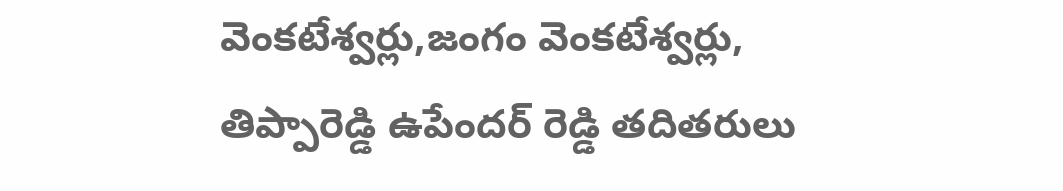వెంకటేశ్వర్లు,జంగం వెంకటేశ్వర్లు, తిప్పారెడ్డి ఉపేందర్ రెడ్డి తదితరులు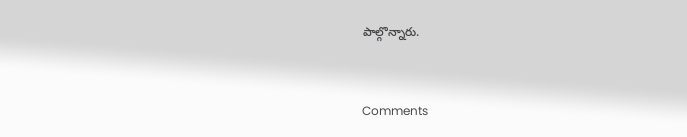పాల్గొన్నారు.


Comments